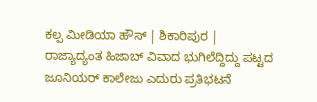ಕಲ್ಪ ಮೀಡಿಯಾ ಹೌಸ್ | ಶಿಕಾರಿಪುರ |
ರಾಜ್ಯಾದ್ಯಂತ ಹಿಜಾಬ್ ವಿವಾದ ಭುಗಿಲೆದ್ದಿದ್ದು ಪಟ್ಟದ ಜೂನಿಯರ್ ಕಾಲೇಜು ಎದುರು ಪ್ರತಿಭಟನೆ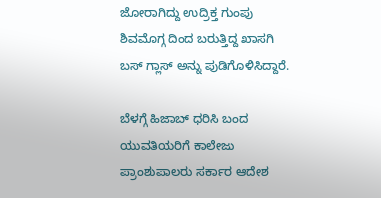ಜೋರಾಗಿದ್ದು ಉದ್ರಿಕ್ತ ಗುಂಪು ಶಿವಮೊಗ್ಗ ದಿಂದ ಬರುತ್ತಿದ್ದ ಖಾಸಗಿ ಬಸ್ ಗ್ಲಾಸ್ ಅನ್ನು ಪುಡಿಗೊಳಿಸಿದ್ದಾರೆ.

ಬೆಳಗ್ಗೆ ಹಿಜಾಬ್ ಧರಿಸಿ ಬಂದ ಯುವತಿಯರಿಗೆ ಕಾಲೇಜು ಪ್ರಾಂಶುಪಾಲರು ಸರ್ಕಾರ ಆದೇಶ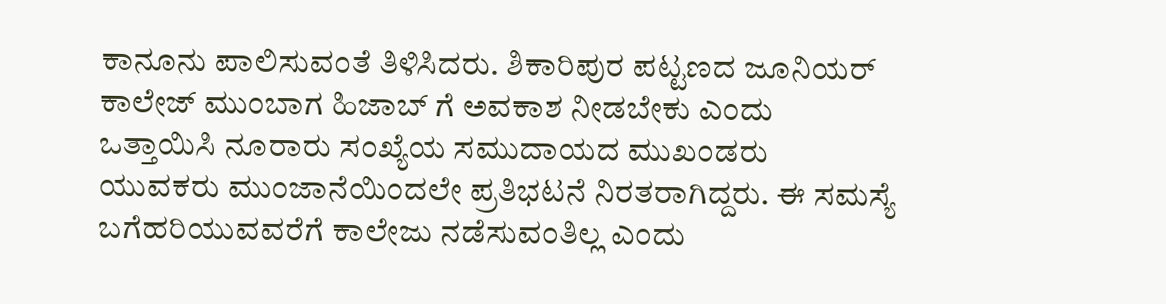ಕಾನೂನು ಪಾಲಿಸುವಂತೆ ತಿಳಿಸಿದರು. ಶಿಕಾರಿಪುರ ಪಟ್ಟಣದ ಜೂನಿಯರ್ ಕಾಲೇಜ್ ಮುಂಬಾಗ ಹಿಜಾಬ್ ಗೆ ಅವಕಾಶ ನೀಡಬೇಕು ಎಂದು ಒತ್ತಾಯಿಸಿ ನೂರಾರು ಸಂಖ್ಯೆಯ ಸಮುದಾಯದ ಮುಖಂಡರು ಯುವಕರು ಮುಂಜಾನೆಯಿಂದಲೇ ಪ್ರತಿಭಟನೆ ನಿರತರಾಗಿದ್ದರು. ಈ ಸಮಸ್ಯೆ ಬಗೆಹರಿಯುವವರೆಗೆ ಕಾಲೇಜು ನಡೆಸುವಂತಿಲ್ಲ ಎಂದು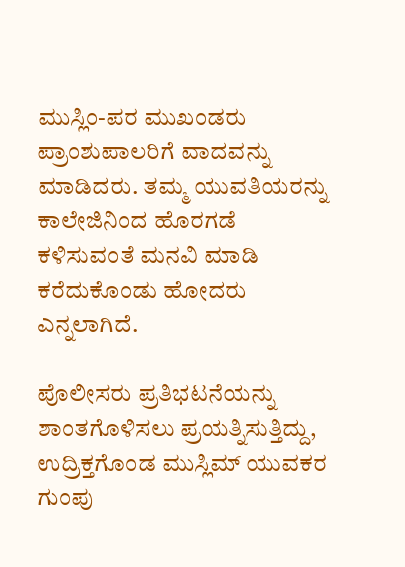ಮುಸ್ಲಿಂ-ಪರ ಮುಖಂಡರು ಪ್ರಾಂಶುಪಾಲರಿಗೆ ವಾದವನ್ನು ಮಾಡಿದರು. ತಮ್ಮ ಯುವತಿಯರನ್ನು ಕಾಲೇಜಿನಿಂದ ಹೊರಗಡೆ ಕಳಿಸುವಂತೆ ಮನವಿ ಮಾಡಿ ಕರೆದುಕೊಂಡು ಹೋದರು ಎನ್ನಲಾಗಿದೆ.

ಪೊಲೀಸರು ಪ್ರತಿಭಟನೆಯನ್ನು ಶಾಂತಗೊಳಿಸಲು ಪ್ರಯತ್ನಿಸುತ್ತಿದ್ದು, ಉದ್ರಿಕ್ತಗೊಂಡ ಮುಸ್ಲಿಮ್ ಯುವಕರ ಗುಂಪು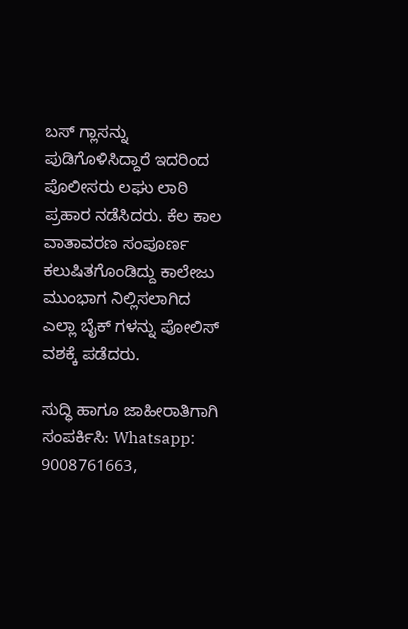ಬಸ್ ಗ್ಲಾಸನ್ನು ಪುಡಿಗೊಳಿಸಿದ್ದಾರೆ ಇದರಿಂದ ಪೊಲೀಸರು ಲಘು ಲಾಠಿ ಪ್ರಹಾರ ನಡೆಸಿದರು. ಕೆಲ ಕಾಲ ವಾತಾವರಣ ಸಂಪೂರ್ಣ ಕಲುಷಿತಗೊಂಡಿದ್ದು ಕಾಲೇಜು ಮುಂಭಾಗ ನಿಲ್ಲಿಸಲಾಗಿದ ಎಲ್ಲಾ ಬೈಕ್ ಗಳನ್ನು ಪೋಲಿಸ್ ವಶಕ್ಕೆ ಪಡೆದರು.

ಸುದ್ಧಿ ಹಾಗೂ ಜಾಹೀರಾತಿಗಾಗಿ ಸಂಪರ್ಕಿಸಿ: Whatsapp: 9008761663,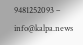9481252093 – info@kalpa.news